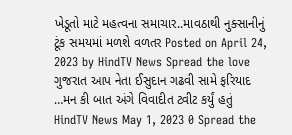ખેડૂતો માટે મહત્વના સમાચાર..માવઠાથી નુક્સાનીનું ટૂંક સમયમાં મળશે વળતર Posted on April 24, 2023 by HindTV News Spread the love
ગુજરાત આપ નેતા ઈસુદાન ગઢવી સામે ફરિયાદ …મન કી બાત અંગે વિવાદીત ટ્વીટ કર્યું હતું HindTV News May 1, 2023 0 Spread the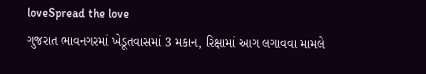loveSpread the love
ગુજરાત ભાવનગરમાં ખેડૂતવાસમાં 3 મકાન, રિક્ષામાં આગ લગાવવા મામલે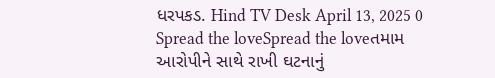ધરપકડ. Hind TV Desk April 13, 2025 0 Spread the loveSpread the loveતમામ આરોપીને સાથે રાખી ઘટનાનું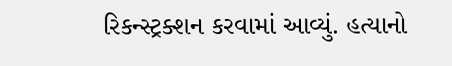રિકન્સ્ટ્રક્શન કરવામાં આવ્યું. હત્યાનો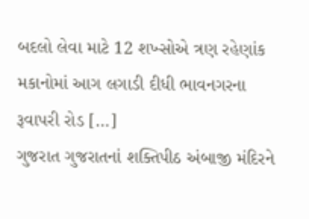બદલો લેવા માટે 12 શખ્સોએ ત્રણ રહેણાંક મકાનોમાં આગ લગાડી દીધી ભાવનગરના રૂવાપરી રોડ […]
ગુજરાત ગુજરાતનાં શક્તિપીઠ અંબાજી મંદિરને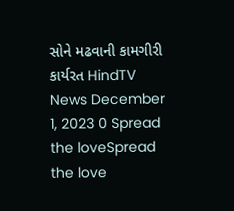સોને મઢવાની કામગીરી કાર્યરત HindTV News December 1, 2023 0 Spread the loveSpread the love